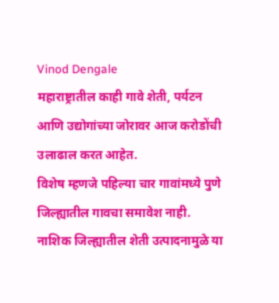Vinod Dengale
महाराष्ट्रातील काही गावे शेती, पर्यटन आणि उद्योगांच्या जोरावर आज करोडोंची उलाढाल करत आहेत.
विशेष म्हणजे पहिल्या चार गावांमध्ये पुणे जिल्ह्यातील गावचा समावेश नाही.
नाशिक जिल्ह्यातील शेती उत्पादनामुळे या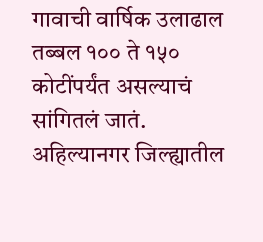गावाची वार्षिक उलाढाल तब्बल १०० ते १५० कोटींपर्यंत असल्याचं सांगितलं जातं.
अहिल्यानगर जिल्ह्यातील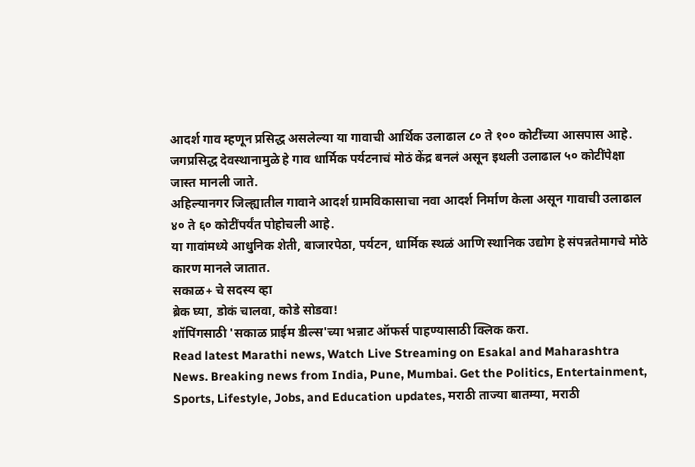आदर्श गाव म्हणून प्रसिद्ध असलेल्या या गावाची आर्थिक उलाढाल ८० ते १०० कोटींच्या आसपास आहे.
जगप्रसिद्ध देवस्थानामुळे हे गाव धार्मिक पर्यटनाचं मोठं केंद्र बनलं असून इथली उलाढाल ५० कोटींपेक्षा जास्त मानली जाते.
अहिल्यानगर जिल्ह्यातील गावाने आदर्श ग्रामविकासाचा नवा आदर्श निर्माण केला असून गावाची उलाढाल ४० ते ६० कोटींपर्यंत पोहोचली आहे.
या गावांमध्ये आधुनिक शेती, बाजारपेठा, पर्यटन, धार्मिक स्थळं आणि स्थानिक उद्योग हे संपन्नतेमागचे मोठे कारण मानले जातात.
सकाळ+ चे सदस्य व्हा
ब्रेक घ्या, डोकं चालवा, कोडे सोडवा!
शॉपिंगसाठी 'सकाळ प्राईम डील्स'च्या भन्नाट ऑफर्स पाहण्यासाठी क्लिक करा.
Read latest Marathi news, Watch Live Streaming on Esakal and Maharashtra News. Breaking news from India, Pune, Mumbai. Get the Politics, Entertainment, Sports, Lifestyle, Jobs, and Education updates, मराठी ताज्या बातम्या, मराठी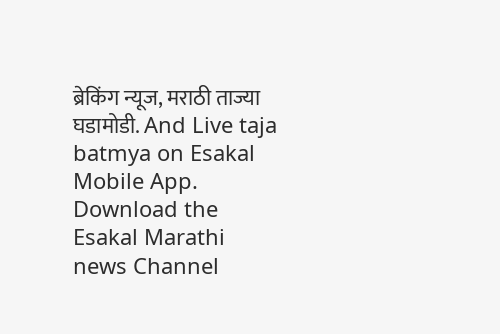ब्रेकिंग न्यूज, मराठी ताज्या घडामोडी. And Live taja batmya on Esakal Mobile App. Download the Esakal Marathi news Channel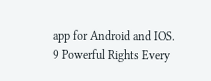app for Android and IOS.
9 Powerful Rights Every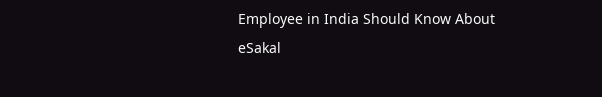Employee in India Should Know About
eSakal